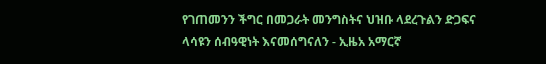የገጠመንን ችግር በመጋራት መንግስትና ህዝቡ ላደረጉልን ድጋፍና ላሳዩን ሰብዓዊነት እናመሰግናለን - ኢዜአ አማርኛ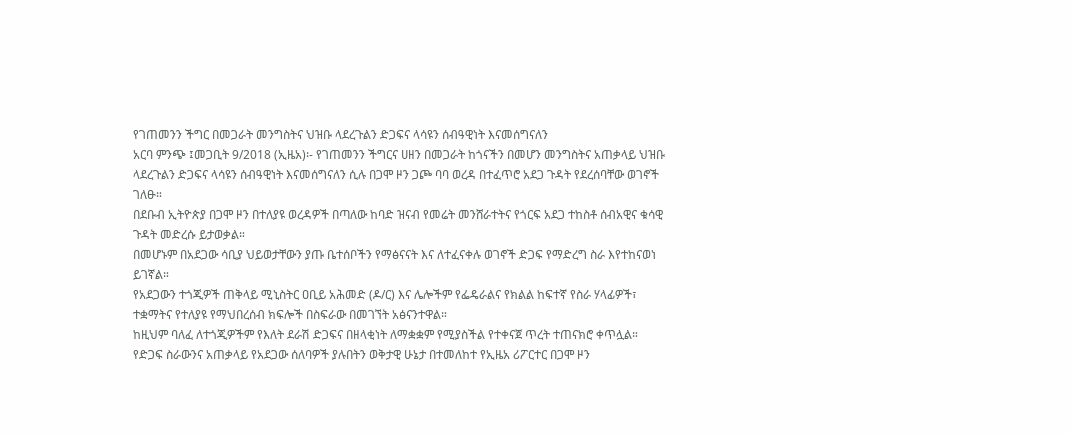የገጠመንን ችግር በመጋራት መንግስትና ህዝቡ ላደረጉልን ድጋፍና ላሳዩን ሰብዓዊነት እናመሰግናለን
አርባ ምንጭ ፤መጋቢት 9/2018 (ኢዜአ)፡- የገጠመንን ችግርና ሀዘን በመጋራት ከጎናችን በመሆን መንግስትና አጠቃላይ ህዝቡ ላደረጉልን ድጋፍና ላሳዩን ሰብዓዊነት እናመሰግናለን ሲሉ በጋሞ ዞን ጋጮ ባባ ወረዳ በተፈጥሮ አደጋ ጉዳት የደረሰባቸው ወገኖች ገለፁ።
በደቡብ ኢትዮጵያ በጋሞ ዞን በተለያዩ ወረዳዎች በጣለው ከባድ ዝናብ የመሬት መንሸራተትና የጎርፍ አደጋ ተከስቶ ሰብአዊና ቁሳዊ ጉዳት መድረሱ ይታወቃል።
በመሆኑም በአደጋው ሳቢያ ህይወታቸውን ያጡ ቤተሰቦችን የማፅናናት እና ለተፈናቀሉ ወገኖች ድጋፍ የማድረግ ስራ እየተከናወነ ይገኛል።
የአደጋውን ተጎጂዎች ጠቅላይ ሚኒስትር ዐቢይ አሕመድ (ዶ/ር) እና ሌሎችም የፌዴራልና የክልል ከፍተኛ የስራ ሃላፊዎች፣ ተቋማትና የተለያዩ የማህበረሰብ ክፍሎች በስፍራው በመገኘት አፅናንተዋል።
ከዚህም ባለፈ ለተጎጂዎችም የእለት ደራሽ ድጋፍና በዘላቂነት ለማቋቋም የሚያስችል የተቀናጀ ጥረት ተጠናክሮ ቀጥሏል።
የድጋፍ ስራውንና አጠቃላይ የአደጋው ሰለባዎች ያሉበትን ወቅታዊ ሁኔታ በተመለከተ የኢዜአ ሪፖርተር በጋሞ ዞን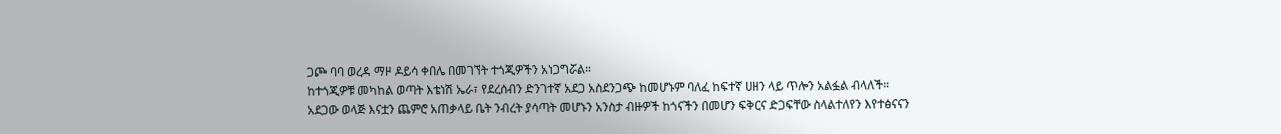ጋጮ ባባ ወረዳ ማዞ ዶይሳ ቀበሌ በመገኘት ተጎጂዎችን አነጋግሯል።
ከተጎጂዎቹ መካከል ወጣት እቴነሽ ኤራ፣ የደረሰብን ድንገተኛ አደጋ አስደንጋጭ ከመሆኑም ባለፈ ከፍተኛ ሀዘን ላይ ጥሎን አልፏል ብላለች።
አደጋው ወላጅ እናቷን ጨምሮ አጠቃላይ ቤት ንብረት ያሳጣት መሆኑን አንስታ ብዙዎች ከጎናችን በመሆን ፍቅርና ድጋፍቸው ስላልተለየን እየተፅናናን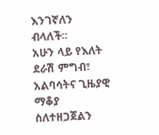እንገኛለን ብላለች።
አሁን ላይ የእለት ደራሽ ምግብ፣ አልባሳትና ጊዜያዊ ማቆያ ስለተዘጋጀልን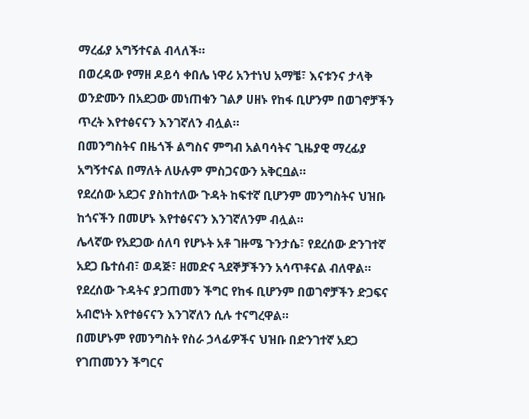ማረፊያ አግኝተናል ብላለች።
በወረዳው የማዘ ዶይሳ ቀበሌ ነዋሪ አንተነህ አማቼ፣ እናቱንና ታላቅ ወንድሙን በአደጋው መነጠቁን ገልፆ ሀዘኑ የከፋ ቢሆንም በወገኖቻችን ጥረት እየተፅናናን እንገኛለን ብሏል።
በመንግስትና በዜጎች ልግስና ምግብ አልባሳትና ጊዜያዊ ማረፊያ አግኝተናል በማለት ለሁሉም ምስጋናውን አቅርቧል።
የደረሰው አደጋና ያስከተለው ጉዳት ከፍተኛ ቢሆንም መንግስትና ህዝቡ ከጎናችን በመሆኑ እየተፅናናን እንገኛለንም ብሏል።
ሌላኛው የአደጋው ሰለባ የሆኑት አቶ ገዙሜ ጉንታሴ፣ የደረሰው ድንገተኛ አደጋ ቤተሰብ፣ ወዳጅ፣ ዘመድና ጓደኞቻችንን አሳጥቶናል ብለዋል።
የደረሰው ጉዳትና ያጋጠመን ችግር የከፋ ቢሆንም በወገኖቻችን ድጋፍና አብሮነት እየተፅናናን እንገኛለን ሲሉ ተናግረዋል።
በመሆኑም የመንግስት የስራ ኃላፊዎችና ህዝቡ በድንገተኛ አደጋ የገጠመንን ችግርና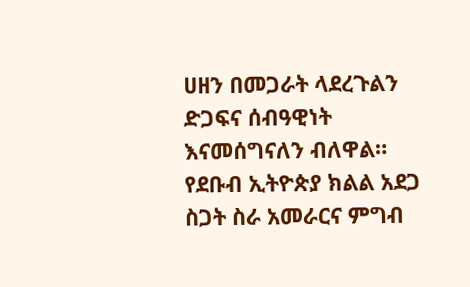ሀዘን በመጋራት ላደረጉልን ድጋፍና ሰብዓዊነት እናመሰግናለን ብለዋል።
የደቡብ ኢትዮጵያ ክልል አደጋ ስጋት ስራ አመራርና ምግብ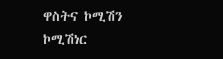ዋስትና ኮሚሽን ኮሚሽነር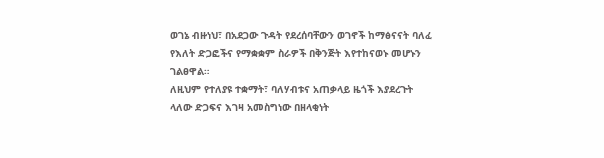ወገኔ ብዙነህ፣ በአደጋው ጉዳት የደረሰባቸውን ወገኖች ከማፅናናት ባለፈ የእለት ድጋፎችና የማቋቋም ስራዎች በቅንጅት እየተከናወኑ መሆኑን ገልፀዋል።
ለዚህም የተለያዩ ተቋማት፣ ባለሃብቱና አጠቃላይ ዜጎች እያደረጉት ላለው ድጋፍና እገዛ አመስግነው በዘላቂነት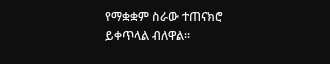የማቋቋም ስራው ተጠናክሮ ይቀጥላል ብለዋል።